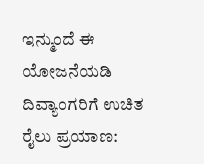ಇನ್ಮುಂದೆ ಈ ಯೋಜನೆಯಡಿ ದಿವ್ಯಾಂಗರಿಗೆ ಉಚಿತ ರೈಲು ಪ್ರಯಾಣ: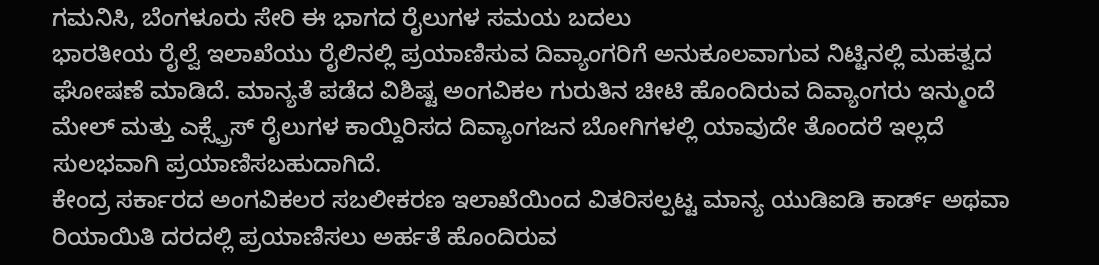ಗಮನಿಸಿ, ಬೆಂಗಳೂರು ಸೇರಿ ಈ ಭಾಗದ ರೈಲುಗಳ ಸಮಯ ಬದಲು
ಭಾರತೀಯ ರೈಲ್ವೆ ಇಲಾಖೆಯು ರೈಲಿನಲ್ಲಿ ಪ್ರಯಾಣಿಸುವ ದಿವ್ಯಾಂಗರಿಗೆ ಅನುಕೂಲವಾಗುವ ನಿಟ್ಟಿನಲ್ಲಿ ಮಹತ್ವದ ಘೋಷಣೆ ಮಾಡಿದೆ. ಮಾನ್ಯತೆ ಪಡೆದ ವಿಶಿಷ್ಟ ಅಂಗವಿಕಲ ಗುರುತಿನ ಚೀಟಿ ಹೊಂದಿರುವ ದಿವ್ಯಾಂಗರು ಇನ್ಮುಂದೆ ಮೇಲ್ ಮತ್ತು ಎಕ್ಸ್ಪ್ರೆಸ್ ರೈಲುಗಳ ಕಾಯ್ದಿರಿಸದ ದಿವ್ಯಾಂಗಜನ ಬೋಗಿಗಳಲ್ಲಿ ಯಾವುದೇ ತೊಂದರೆ ಇಲ್ಲದೆ ಸುಲಭವಾಗಿ ಪ್ರಯಾಣಿಸಬಹುದಾಗಿದೆ.
ಕೇಂದ್ರ ಸರ್ಕಾರದ ಅಂಗವಿಕಲರ ಸಬಲೀಕರಣ ಇಲಾಖೆಯಿಂದ ವಿತರಿಸಲ್ಪಟ್ಟ ಮಾನ್ಯ ಯುಡಿಐಡಿ ಕಾರ್ಡ್ ಅಥವಾ ರಿಯಾಯಿತಿ ದರದಲ್ಲಿ ಪ್ರಯಾಣಿಸಲು ಅರ್ಹತೆ ಹೊಂದಿರುವ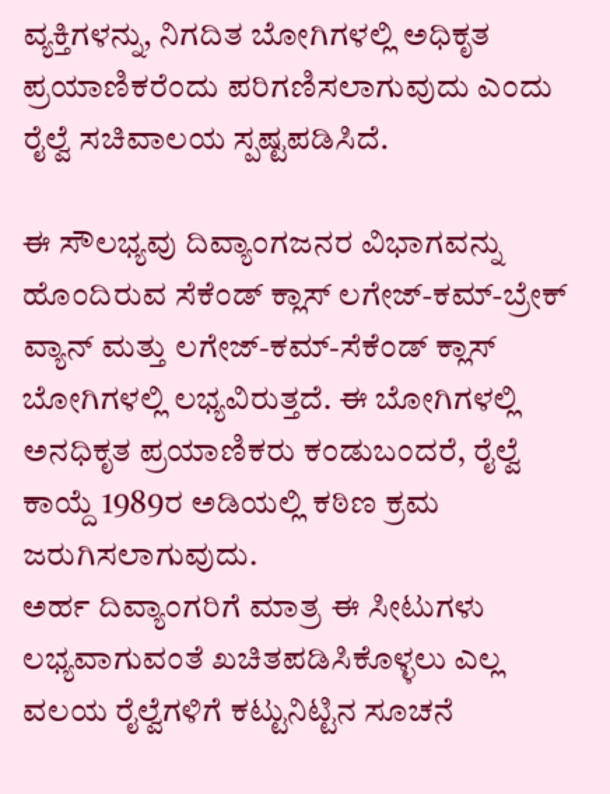ವ್ಯಕ್ತಿಗಳನ್ನು, ನಿಗದಿತ ಬೋಗಿಗಳಲ್ಲಿ ಅಧಿಕೃತ ಪ್ರಯಾಣಿಕರೆಂದು ಪರಿಗಣಿಸಲಾಗುವುದು ಎಂದು ರೈಲ್ವೆ ಸಚಿವಾಲಯ ಸ್ಪಷ್ಟಪಡಿಸಿದೆ.

ಈ ಸೌಲಭ್ಯವು ದಿವ್ಯಾಂಗಜನರ ವಿಭಾಗವನ್ನು ಹೊಂದಿರುವ ಸೆಕೆಂಡ್ ಕ್ಲಾಸ್ ಲಗೇಜ್-ಕಮ್-ಬ್ರೇಕ್ ವ್ಯಾನ್ ಮತ್ತು ಲಗೇಜ್-ಕಮ್-ಸೆಕೆಂಡ್ ಕ್ಲಾಸ್ ಬೋಗಿಗಳಲ್ಲಿ ಲಭ್ಯವಿರುತ್ತದೆ. ಈ ಬೋಗಿಗಳಲ್ಲಿ ಅನಧಿಕೃತ ಪ್ರಯಾಣಿಕರು ಕಂಡುಬಂದರೆ, ರೈಲ್ವೆ ಕಾಯ್ದೆ 1989ರ ಅಡಿಯಲ್ಲಿ ಕಠಿಣ ಕ್ರಮ ಜರುಗಿಸಲಾಗುವುದು.
ಅರ್ಹ ದಿವ್ಯಾಂಗರಿಗೆ ಮಾತ್ರ ಈ ಸೀಟುಗಳು ಲಭ್ಯವಾಗುವಂತೆ ಖಚಿತಪಡಿಸಿಕೊಳ್ಳಲು ಎಲ್ಲ ವಲಯ ರೈಲ್ವೆಗಳಿಗೆ ಕಟ್ಟುನಿಟ್ಟಿನ ಸೂಚನೆ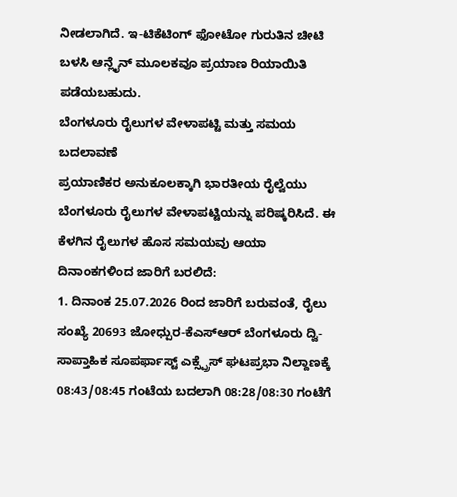ನೀಡಲಾಗಿದೆ. ಇ-ಟಿಕೆಟಿಂಗ್ ಫೋಟೋ ಗುರುತಿನ ಚೀಟಿ ಬಳಸಿ ಆನ್ಲೈನ್ ಮೂಲಕವೂ ಪ್ರಯಾಣ ರಿಯಾಯಿತಿ ಪಡೆಯಬಹುದು.
ಬೆಂಗಳೂರು ರೈಲುಗಳ ವೇಳಾಪಟ್ಟಿ ಮತ್ತು ಸಮಯ ಬದಲಾವಣೆ
ಪ್ರಯಾಣಿಕರ ಅನುಕೂಲಕ್ಕಾಗಿ ಭಾರತೀಯ ರೈಲ್ವೆಯು ಬೆಂಗಳೂರು ರೈಲುಗಳ ವೇಳಾಪಟ್ಟಿಯನ್ನು ಪರಿಷ್ಕರಿಸಿದೆ. ಈ ಕೆಳಗಿನ ರೈಲುಗಳ ಹೊಸ ಸಮಯವು ಆಯಾ ದಿನಾಂಕಗಳಿಂದ ಜಾರಿಗೆ ಬರಲಿದೆ:
1. ದಿನಾಂಕ 25.07.2026 ರಿಂದ ಜಾರಿಗೆ ಬರುವಂತೆ, ರೈಲು ಸಂಖ್ಯೆ 20693 ಜೋಧ್ಪುರ-ಕೆಎಸ್ಆರ್ ಬೆಂಗಳೂರು ದ್ವಿ-ಸಾಪ್ತಾಹಿಕ ಸೂಪರ್ಫಾಸ್ಟ್ ಎಕ್ಸ್ಪ್ರೆಸ್ ಘಟಪ್ರಭಾ ನಿಲ್ದಾಣಕ್ಕೆ 08:43/08:45 ಗಂಟೆಯ ಬದಲಾಗಿ 08:28/08:30 ಗಂಟೆಗೆ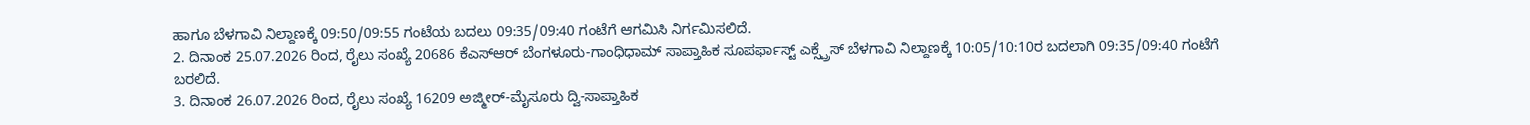ಹಾಗೂ ಬೆಳಗಾವಿ ನಿಲ್ದಾಣಕ್ಕೆ 09:50/09:55 ಗಂಟೆಯ ಬದಲು 09:35/09:40 ಗಂಟೆಗೆ ಆಗಮಿಸಿ ನಿರ್ಗಮಿಸಲಿದೆ.
2. ದಿನಾಂಕ 25.07.2026 ರಿಂದ, ರೈಲು ಸಂಖ್ಯೆ 20686 ಕೆಎಸ್ಆರ್ ಬೆಂಗಳೂರು-ಗಾಂಧಿಧಾಮ್ ಸಾಪ್ತಾಹಿಕ ಸೂಪರ್ಫಾಸ್ಟ್ ಎಕ್ಸ್ಪ್ರೆಸ್ ಬೆಳಗಾವಿ ನಿಲ್ದಾಣಕ್ಕೆ 10:05/10:10ರ ಬದಲಾಗಿ 09:35/09:40 ಗಂಟೆಗೆ ಬರಲಿದೆ.
3. ದಿನಾಂಕ 26.07.2026 ರಿಂದ, ರೈಲು ಸಂಖ್ಯೆ 16209 ಅಜ್ಮೀರ್-ಮೈಸೂರು ದ್ವಿ-ಸಾಪ್ತಾಹಿಕ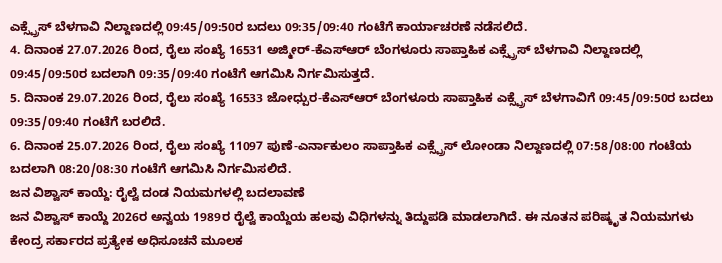ಎಕ್ಸ್ಪ್ರೆಸ್ ಬೆಳಗಾವಿ ನಿಲ್ದಾಣದಲ್ಲಿ 09:45/09:50ರ ಬದಲು 09:35/09:40 ಗಂಟೆಗೆ ಕಾರ್ಯಾಚರಣೆ ನಡೆಸಲಿದೆ.
4. ದಿನಾಂಕ 27.07.2026 ರಿಂದ, ರೈಲು ಸಂಖ್ಯೆ 16531 ಅಜ್ಮೀರ್-ಕೆಎಸ್ಆರ್ ಬೆಂಗಳೂರು ಸಾಪ್ತಾಹಿಕ ಎಕ್ಸ್ಪ್ರೆಸ್ ಬೆಳಗಾವಿ ನಿಲ್ದಾಣದಲ್ಲಿ 09:45/09:50ರ ಬದಲಾಗಿ 09:35/09:40 ಗಂಟೆಗೆ ಆಗಮಿಸಿ ನಿರ್ಗಮಿಸುತ್ತದೆ.
5. ದಿನಾಂಕ 29.07.2026 ರಿಂದ, ರೈಲು ಸಂಖ್ಯೆ 16533 ಜೋಧ್ಪುರ-ಕೆಎಸ್ಆರ್ ಬೆಂಗಳೂರು ಸಾಪ್ತಾಹಿಕ ಎಕ್ಸ್ಪ್ರೆಸ್ ಬೆಳಗಾವಿಗೆ 09:45/09:50ರ ಬದಲು 09:35/09:40 ಗಂಟೆಗೆ ಬರಲಿದೆ.
6. ದಿನಾಂಕ 25.07.2026 ರಿಂದ, ರೈಲು ಸಂಖ್ಯೆ 11097 ಪುಣೆ-ಎರ್ನಾಕುಲಂ ಸಾಪ್ತಾಹಿಕ ಎಕ್ಸ್ಪ್ರೆಸ್ ಲೋಂಡಾ ನಿಲ್ದಾಣದಲ್ಲಿ 07:58/08:00 ಗಂಟೆಯ ಬದಲಾಗಿ 08:20/08:30 ಗಂಟೆಗೆ ಆಗಮಿಸಿ ನಿರ್ಗಮಿಸಲಿದೆ.
ಜನ ವಿಶ್ವಾಸ್ ಕಾಯ್ದೆ: ರೈಲ್ವೆ ದಂಡ ನಿಯಮಗಳಲ್ಲಿ ಬದಲಾವಣೆ
ಜನ ವಿಶ್ವಾಸ್ ಕಾಯ್ದೆ 2026ರ ಅನ್ವಯ 1989ರ ರೈಲ್ವೆ ಕಾಯ್ದೆಯ ಹಲವು ವಿಧಿಗಳನ್ನು ತಿದ್ದುಪಡಿ ಮಾಡಲಾಗಿದೆ. ಈ ನೂತನ ಪರಿಷ್ಕೃತ ನಿಯಮಗಳು ಕೇಂದ್ರ ಸರ್ಕಾರದ ಪ್ರತ್ಯೇಕ ಅಧಿಸೂಚನೆ ಮೂಲಕ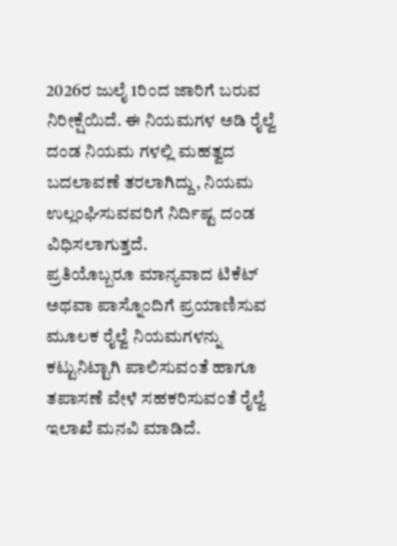2026ರ ಜುಲೈ 1ರಿಂದ ಜಾರಿಗೆ ಬರುವ ನಿರೀಕ್ಷೆಯಿದೆ. ಈ ನಿಯಮಗಳ ಅಡಿ ರೈಲ್ವೆ ದಂಡ ನಿಯಮ ಗಳಲ್ಲಿ ಮಹತ್ವದ ಬದಲಾವಣೆ ತರಲಾಗಿದ್ದು, ನಿಯಮ ಉಲ್ಲಂಘಿಸುವವರಿಗೆ ನಿರ್ದಿಷ್ಟ ದಂಡ ವಿಧಿಸಲಾಗುತ್ತದೆ.
ಪ್ರತಿಯೊಬ್ಬರೂ ಮಾನ್ಯವಾದ ಟಿಕೆಟ್ ಅಥವಾ ಪಾಸ್ನೊಂದಿಗೆ ಪ್ರಯಾಣಿಸುವ ಮೂಲಕ ರೈಲ್ವೆ ನಿಯಮಗಳನ್ನು ಕಟ್ಟುನಿಟ್ಟಾಗಿ ಪಾಲಿಸುವಂತೆ ಹಾಗೂ ತಪಾಸಣೆ ವೇಳೆ ಸಹಕರಿಸುವಂತೆ ರೈಲ್ವೆ ಇಲಾಖೆ ಮನವಿ ಮಾಡಿದೆ.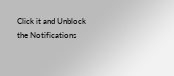Click it and Unblock the Notifications